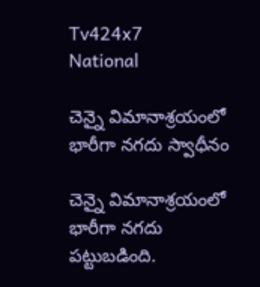Tv424x7
National

చెన్నై విమానాశ్రయంలో భారీగా నగదు స్వాధీనం

చెన్నై విమానాశ్రయంలో భారీగా నగదు పట్టుబడింది.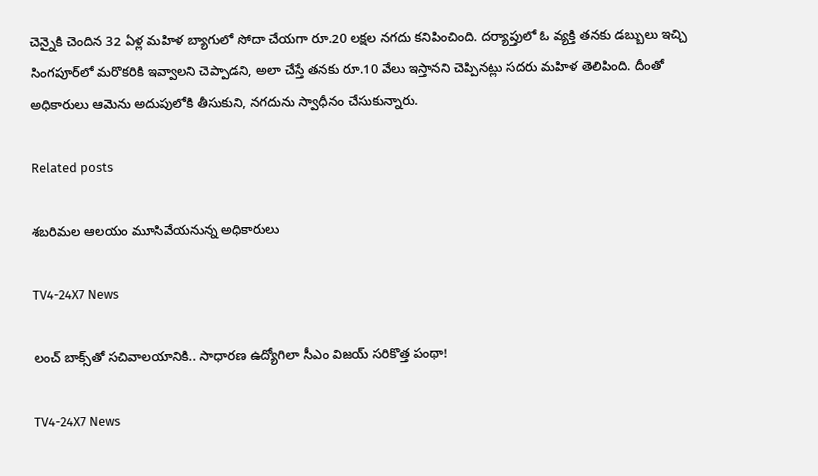చెన్నైకి చెందిన 32 ఏళ్ల మహిళ బ్యాగులో సోదా చేయగా రూ.20 లక్షల నగదు కనిపించింది. దర్యాప్తులో ఓ వ్యక్తి తనకు డబ్బులు ఇచ్చి సింగపూర్‌లో మరొకరికి ఇవ్వాలని చెప్పాడని, అలా చేస్తే తనకు రూ.10 వేలు ఇస్తానని చెప్పినట్లు సదరు మహిళ తెలిపింది. దీంతో అధికారులు ఆమెను అదుపులోకి తీసుకుని, నగదును స్వాధీనం చేసుకున్నారు.

Related posts

శబరిమల ఆలయం మూసివేయనున్న అధికారులు

TV4-24X7 News

లంచ్ బాక్స్‌తో సచివాలయానికి.. సాధారణ ఉద్యోగిలా సీఎం విజయ్ సరికొత్త పంథా!

TV4-24X7 News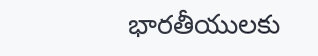భారతీయులకు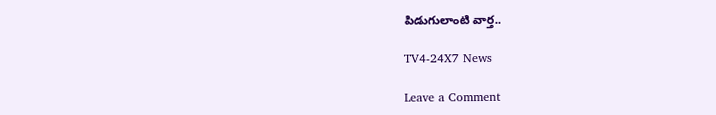పిడుగులాంటి వార్త..

TV4-24X7 News

Leave a Comment